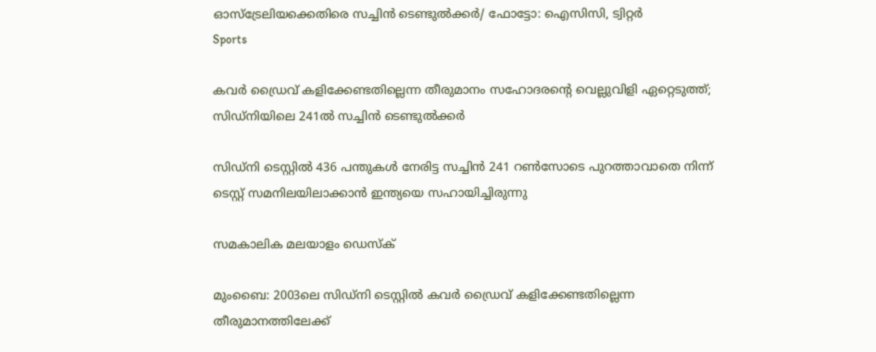ഓസ്‌ട്രേലിയക്കെതിരെ സച്ചിന്‍ ടെണ്ടുല്‍ക്കര്‍/ ഫോട്ടോ: ഐസിസി, ട്വിറ്റര്‍
Sports

കവര്‍ ഡ്രൈവ് കളിക്കേണ്ടതില്ലെന്ന തീരുമാനം സഹോദരന്റെ വെല്ലുവിളി ഏറ്റെടുത്ത്; സിഡ്‌നിയിലെ 241ല്‍ സച്ചിന്‍ ടെണ്ടുല്‍ക്കര്‍

സിഡ്‌നി ടെസ്റ്റില്‍ 436 പന്തുകള്‍ നേരിട്ട സച്ചിന്‍ 241 റണ്‍സോടെ പുറത്താവാതെ നിന്ന് ടെസ്റ്റ് സമനിലയിലാക്കാന്‍ ഇന്ത്യയെ സഹായിച്ചിരുന്നു

സമകാലിക മലയാളം ഡെസ്ക്

മുംബൈ: 2003ലെ സിഡ്‌നി ടെസ്റ്റില്‍ കവര്‍ ഡ്രൈവ് കളിക്കേണ്ടതില്ലെന്ന തീരുമാനത്തിലേക്ക്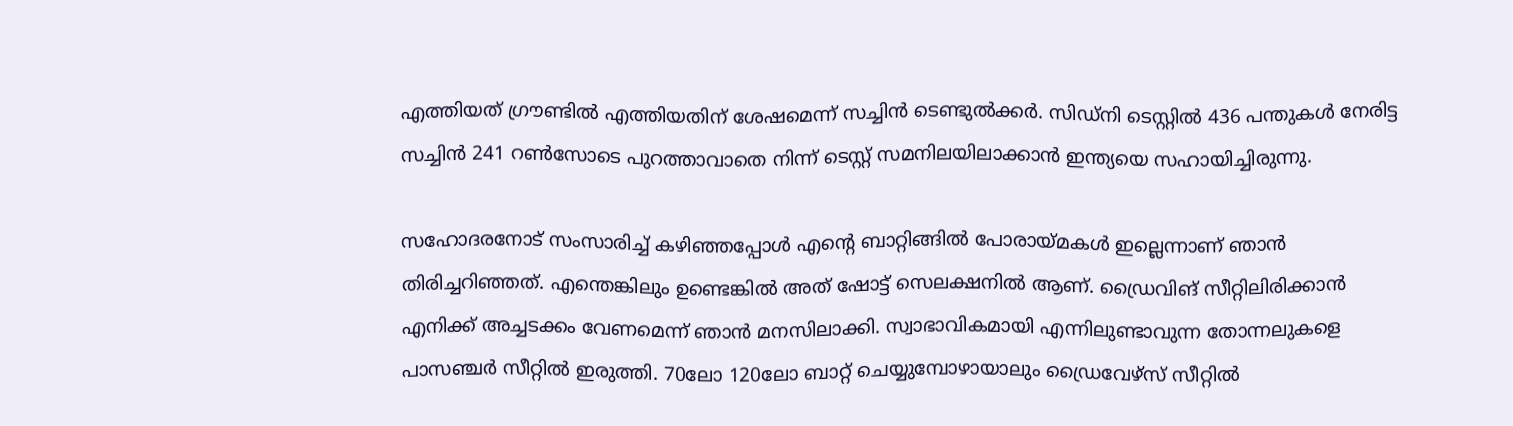എത്തിയത് ഗ്രൗണ്ടില്‍ എത്തിയതിന് ശേഷമെന്ന് സച്ചിന്‍ ടെണ്ടുല്‍ക്കര്‍. സിഡ്‌നി ടെസ്റ്റില്‍ 436 പന്തുകള്‍ നേരിട്ട സച്ചിന്‍ 241 റണ്‍സോടെ പുറത്താവാതെ നിന്ന് ടെസ്റ്റ് സമനിലയിലാക്കാന്‍ ഇന്ത്യയെ സഹായിച്ചിരുന്നു.

സഹോദരനോട് സംസാരിച്ച് കഴിഞ്ഞപ്പോള്‍ എന്റെ ബാറ്റിങ്ങില്‍ പോരായ്മകള്‍ ഇല്ലെന്നാണ് ഞാന്‍ തിരിച്ചറിഞ്ഞത്. എന്തെങ്കിലും ഉണ്ടെങ്കില്‍ അത് ഷോട്ട് സെലക്ഷനില്‍ ആണ്. ഡ്രൈവിങ് സീറ്റിലിരിക്കാന്‍ എനിക്ക് അച്ചടക്കം വേണമെന്ന് ഞാന്‍ മനസിലാക്കി. സ്വാഭാവികമായി എന്നിലുണ്ടാവുന്ന തോന്നലുകളെ പാസഞ്ചര്‍ സീറ്റില്‍ ഇരുത്തി. 70ലോ 120ലോ ബാറ്റ് ചെയ്യുമ്പോഴായാലും ഡ്രൈവേഴ്‌സ് സീറ്റില്‍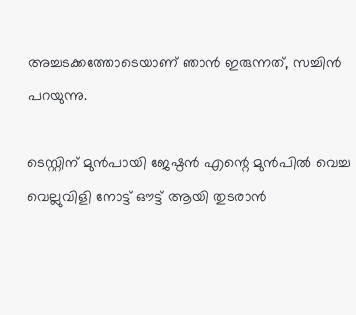അച്ചടക്കത്തോടെയാണ് ഞാന്‍ ഇരുന്നത്, സച്ചിന്‍ പറയുന്നു.

ടെസ്റ്റിന് മുന്‍പായി ജേഷ്ഠന്‍ എന്റെ മുന്‍പില്‍ വെച്ച വെല്ലുവിളി നോട്ട് ഔട്ട് ആയി തുടരാന്‍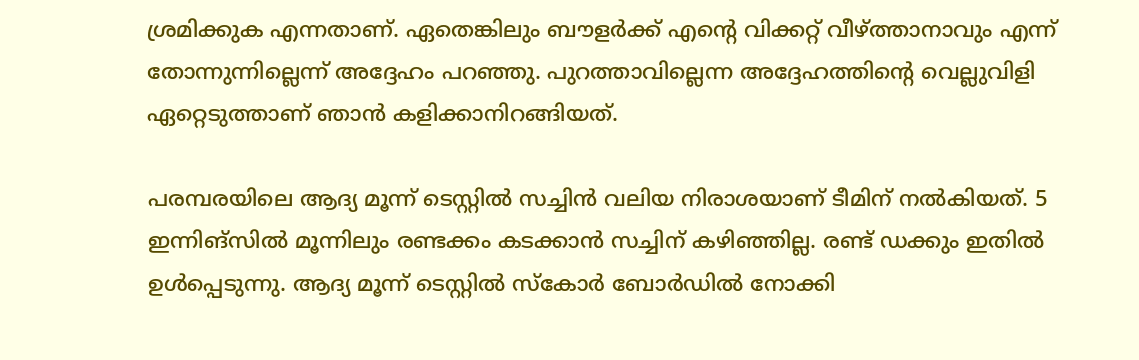ശ്രമിക്കുക എന്നതാണ്. ഏതെങ്കിലും ബൗളര്‍ക്ക് എന്റെ വിക്കറ്റ് വീഴ്ത്താനാവും എന്ന് തോന്നുന്നില്ലെന്ന് അദ്ദേഹം പറഞ്ഞു. പുറത്താവില്ലെന്ന അദ്ദേഹത്തിന്റെ വെല്ലുവിളി ഏറ്റെടുത്താണ് ഞാന്‍ കളിക്കാനിറങ്ങിയത്.

പരമ്പരയിലെ ആദ്യ മൂന്ന് ടെസ്റ്റില്‍ സച്ചിന്‍ വലിയ നിരാശയാണ് ടീമിന് നല്‍കിയത്. 5 ഇന്നിങ്‌സില്‍ മൂന്നിലും രണ്ടക്കം കടക്കാന്‍ സച്ചിന് കഴിഞ്ഞില്ല. രണ്ട് ഡക്കും ഇതില്‍ ഉള്‍പ്പെടുന്നു. ആദ്യ മൂന്ന് ടെസ്റ്റില്‍ സ്‌കോര്‍ ബോര്‍ഡില്‍ നോക്കി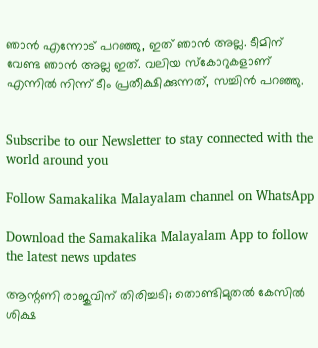ഞാന്‍ എന്നോട് പറഞ്ഞു, ഇത് ഞാന്‍ അല്ല. ടീമിന് വേണ്ട ഞാന്‍ അല്ല ഇത്. വലിയ സ്‌കോറുകളാണ് എന്നില്‍ നിന്ന് ടീം പ്രതീക്ഷിക്കുന്നത്, സച്ചിന്‍ പറഞ്ഞു.


Subscribe to our Newsletter to stay connected with the world around you

Follow Samakalika Malayalam channel on WhatsApp

Download the Samakalika Malayalam App to follow the latest news updates

ആന്റണി രാജുവിന് തിരിച്ചടി; തൊണ്ടിമുതല്‍ കേസില്‍ ശിക്ഷ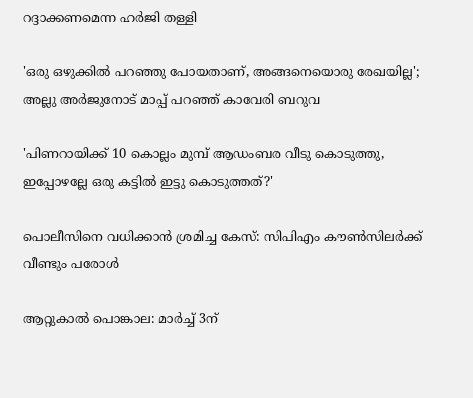റദ്ദാക്കണമെന്ന ഹര്‍ജി തള്ളി

'ഒരു ഒഴുക്കിൽ പറഞ്ഞു പോയതാണ്, അങ്ങനെയൊരു രേഖയില്ല'; അല്ലു അർജുനോട് മാപ്പ് പറഞ്ഞ് കാവേരി ബറുവ

'പിണറായിക്ക് 10 കൊല്ലം മുമ്പ് ആഡംബര വീടു കൊടുത്തു, ഇപ്പോഴല്ലേ ഒരു കട്ടില്‍ ഇട്ടു കൊടുത്തത്?'

പൊലീസിനെ വധിക്കാൻ ശ്രമിച്ച കേസ്: സിപിഎം കൗൺസിലർക്ക് വീണ്ടും പരോൾ

ആറ്റുകാല്‍ പൊങ്കാല: മാര്‍ച്ച് 3ന്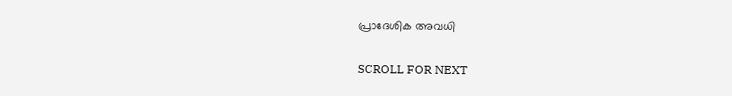പ്രാദേശിക അവധി

SCROLL FOR NEXT